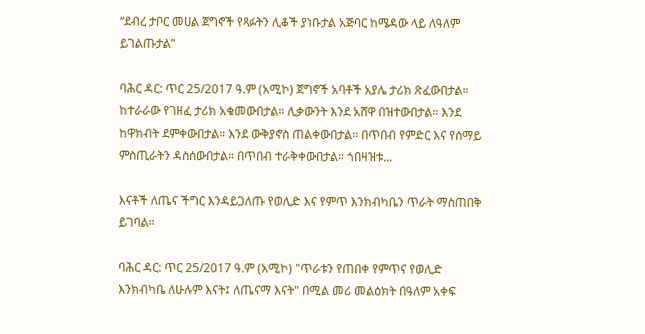“ደብረ ታቦር መሀል ጀግኖች የጻፉትን ሊቆች ያነቡታል አጅባር ከሜዳው ላይ ለዓለም ይገልጡታል”

ባሕር ዳር: ጥር 25/2017 ዓ.ም (አሚኮ) ጀግኖች አባቶች አያሌ ታሪክ ጽፈውበታል። ከተራራው የገዘፈ ታሪክ አቁመውበታል። ሊቃውንት እንደ አሸዋ በዝተውበታል። እንደ ከዋክብት ደምቀውበታል። እንደ ውቅያኖስ ጠልቀውበታል። በጥበብ የምድር እና የሰማይ ምስጢራትን ዳስሰውበታል። በጥበብ ተራቅቀውበታል። ጎበዛዝቱ...

እናቶች ለጤና ችግር እንዳይጋለጡ የወሊድ እና የምጥ እንክብካቤን ጥራት ማስጠበቅ ይገባል።

ባሕር ዳር: ጥር 25/2017 ዓ.ም (አሚኮ) "ጥራቱን የጠበቀ የምጥና የወሊድ እንክብካቤ ለሁሉም እናት፤ ለጤናማ እናት" በሚል መሪ መልዕክት በዓለም አቀፍ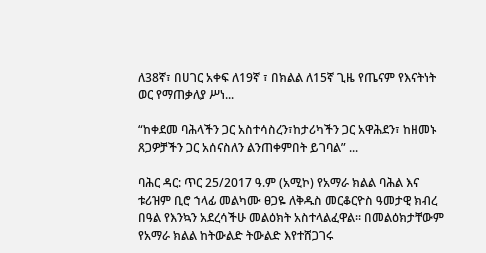ለ38ኛ፣ በሀገር አቀፍ ለ19ኛ ፣ በክልል ለ15ኛ ጊዜ የጤናም የእናትነት ወር የማጠቃለያ ሥነ...

“ከቀደመ ባሕላችን ጋር አስተሳስረን፣ከታሪካችን ጋር አዋሕደን፣ ከዘመኑ ጸጋዎቻችን ጋር አሰናስለን ልንጠቀምበት ይገባል” ...

ባሕር ዳር: ጥር 25/2017 ዓ.ም (አሚኮ) የአማራ ክልል ባሕል እና ቱሪዝም ቢሮ ኀላፊ መልካሙ ፀጋዬ ለቅዱስ መርቆርዮስ ዓመታዊ ክብረ በዓል የእንኳን አደረሳችሁ መልዕክት አስተላልፈዋል። በመልዕክታቸውም የአማራ ክልል ከትውልድ ትውልድ እየተሸጋገሩ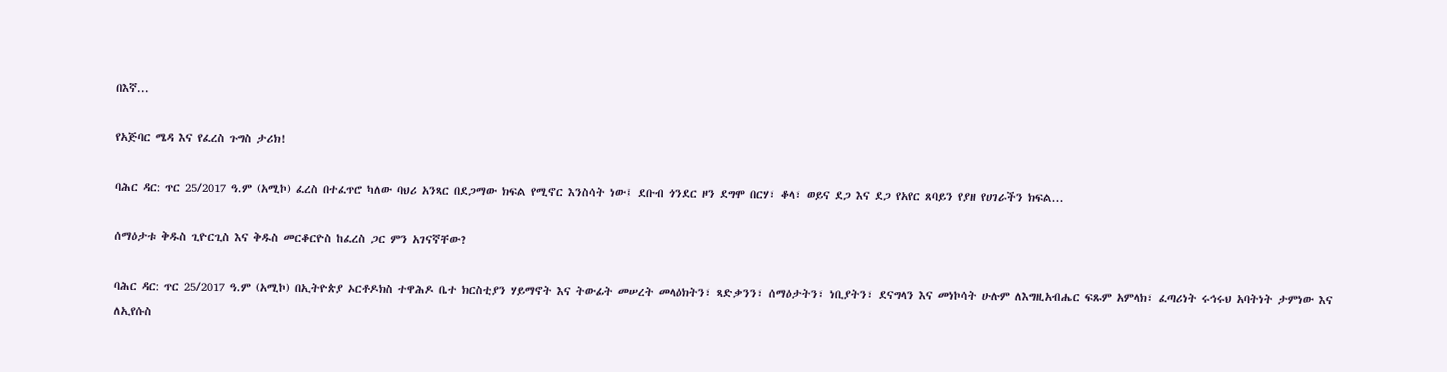በእኛ...

የአጅባር ሜዳ እና የፈረስ ጉግስ ታሪክ!

ባሕር ዳር: ጥር 25/2017 ዓ.ም (አሚኮ) ፈረስ በተፈጥሮ ካለው ባህሪ አንጻር በደጋማው ክፍል የሚኖር እንስሳት ነው፤ ደቡብ ጎንደር ዞን ደግሞ በርሃ፣ ቆላ፣ ወይና ደጋ እና ደጋ የአየር ጸባይን የያዘ የሀገራችን ክፍል...

ሰማዕታቱ ቅዱስ ጊዮርጊስ እና ቅዱስ መርቆርዮስ ከፈረስ ጋር ምን አገናኛቸው?

ባሕር ዳር: ጥር 25/2017 ዓ.ም (አሚኮ) በኢትዮጵያ ኦርቶዶክስ ተዋሕዶ ቤተ ክርስቲያን ሃይማኖት እና ትውፊት መሠረት መላዕክትን፣ ጻድቃንን፣ ሰማዕታትን፣ ነቢያትን፣ ደናግላን እና መነኮሳት ሁሉም ለእግዚአብሔር ፍጹም አምላክ፣ ፈጣሪነት ሩኅሩህ አባትነት ታምነው እና ለኢየሱስ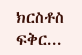ክርስቶስ ፍቅር...